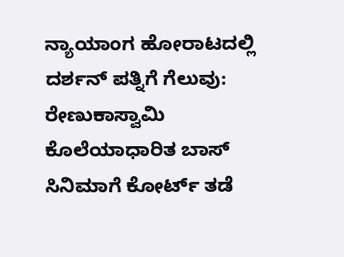ನ್ಯಾಯಾಂಗ ಹೋರಾಟದಲ್ಲಿ ದರ್ಶನ್ ಪತ್ನಿಗೆ ಗೆಲುವು: ರೇಣುಕಾಸ್ವಾಮಿ ಕೊಲೆಯಾಧಾರಿತ ಬಾಸ್ ಸಿನಿಮಾಗೆ ಕೋರ್ಟ್ ತಡೆ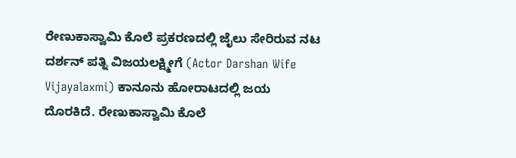ರೇಣುಕಾಸ್ವಾಮಿ ಕೊಲೆ ಪ್ರಕರಣದಲ್ಲಿ ಜೈಲು ಸೇರಿರುವ ನಟ ದರ್ಶನ್ ಪತ್ನಿ ವಿಜಯಲಕ್ಷ್ಮೀಗೆ (Actor Darshan Wife Vijayalaxmi) ಕಾನೂನು ಹೋರಾಟದಲ್ಲಿ ಜಯ ದೊರಕಿದೆ. ರೇಣುಕಾಸ್ವಾಮಿ ಕೊಲೆ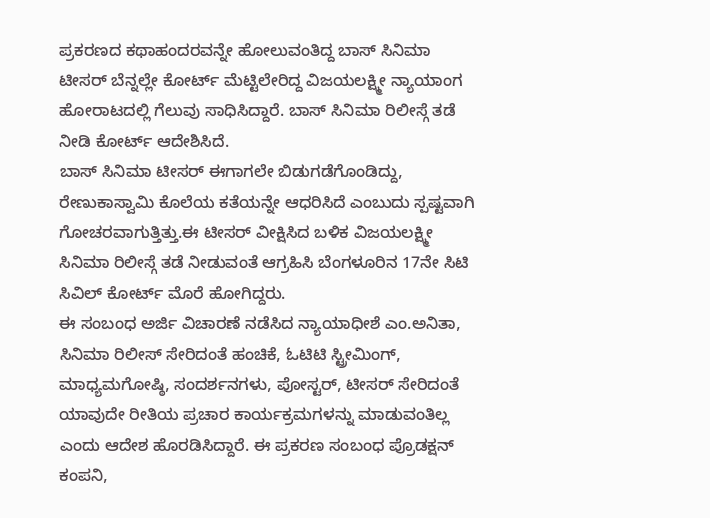ಪ್ರಕರಣದ ಕಥಾಹಂದರವನ್ನೇ ಹೋಲುವಂತಿದ್ದ ಬಾಸ್ ಸಿನಿಮಾ ಟೀಸರ್ ಬೆನ್ನಲ್ಲೇ ಕೋರ್ಟ್ ಮೆಟ್ಟಿಲೇರಿದ್ದ ವಿಜಯಲಕ್ಷ್ಮೀ ನ್ಯಾಯಾಂಗ ಹೋರಾಟದಲ್ಲಿ ಗೆಲುವು ಸಾಧಿಸಿದ್ದಾರೆ. ಬಾಸ್ ಸಿನಿಮಾ ರಿಲೀಸ್ಗೆ ತಡೆ ನೀಡಿ ಕೋರ್ಟ್ ಆದೇಶಿಸಿದೆ.
ಬಾಸ್ ಸಿನಿಮಾ ಟೀಸರ್ ಈಗಾಗಲೇ ಬಿಡುಗಡೆಗೊಂಡಿದ್ದು, ರೇಣುಕಾಸ್ವಾಮಿ ಕೊಲೆಯ ಕತೆಯನ್ನೇ ಆಧರಿಸಿದೆ ಎಂಬುದು ಸ್ಪಷ್ಟವಾಗಿ ಗೋಚರವಾಗುತ್ತಿತ್ತು.ಈ ಟೀಸರ್ ವೀಕ್ಷಿಸಿದ ಬಳಿಕ ವಿಜಯಲಕ್ಷ್ಮೀ ಸಿನಿಮಾ ರಿಲೀಸ್ಗೆ ತಡೆ ನೀಡುವಂತೆ ಆಗ್ರಹಿಸಿ ಬೆಂಗಳೂರಿನ 17ನೇ ಸಿಟಿ ಸಿವಿಲ್ ಕೋರ್ಟ್ ಮೊರೆ ಹೋಗಿದ್ದರು.
ಈ ಸಂಬಂಧ ಅರ್ಜಿ ವಿಚಾರಣೆ ನಡೆಸಿದ ನ್ಯಾಯಾಧೀಶೆ ಎಂ.ಅನಿತಾ, ಸಿನಿಮಾ ರಿಲೀಸ್ ಸೇರಿದಂತೆ ಹಂಚಿಕೆ, ಓಟಿಟಿ ಸ್ಟ್ರೀಮಿಂಗ್, ಮಾಧ್ಯಮಗೋಷ್ಠಿ, ಸಂದರ್ಶನಗಳು, ಪೋಸ್ಟರ್, ಟೀಸರ್ ಸೇರಿದಂತೆ ಯಾವುದೇ ರೀತಿಯ ಪ್ರಚಾರ ಕಾರ್ಯಕ್ರಮಗಳನ್ನು ಮಾಡುವಂತಿಲ್ಲ ಎಂದು ಆದೇಶ ಹೊರಡಿಸಿದ್ದಾರೆ. ಈ ಪ್ರಕರಣ ಸಂಬಂಧ ಪ್ರೊಡಕ್ಷನ್ ಕಂಪನಿ,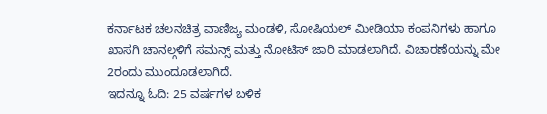ಕರ್ನಾಟಕ ಚಲನಚಿತ್ರ ವಾಣಿಜ್ಯ ಮಂಡಳಿ, ಸೋಷಿಯಲ್ ಮೀಡಿಯಾ ಕಂಪನಿಗಳು ಹಾಗೂ ಖಾಸಗಿ ಚಾನಲ್ಗಳಿಗೆ ಸಮನ್ಸ್ ಮತ್ತು ನೋಟಿಸ್ ಜಾರಿ ಮಾಡಲಾಗಿದೆ. ವಿಚಾರಣೆಯನ್ನು ಮೇ 2ರಂದು ಮುಂದೂಡಲಾಗಿದೆ.
ಇದನ್ನೂ ಓದಿ: 25 ವರ್ಷಗಳ ಬಳಿಕ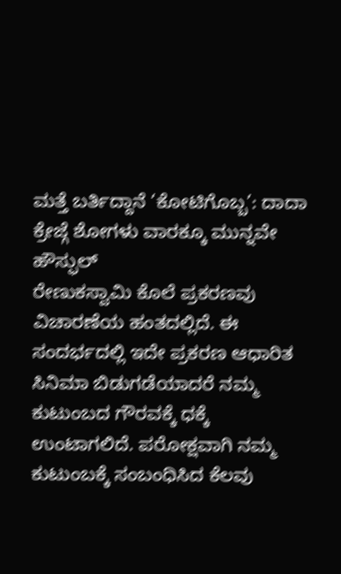ಮತ್ತೆ ಬರ್ತಿದ್ದಾನೆ ‘ಕೋಟಿಗೊಬ್ಬ’: ದಾದಾ ಕ್ರೇಜ್ಗೆ ಶೋಗಳು ವಾರಕ್ಕೂ ಮುನ್ನವೇ ಹೌಸ್ಫುಲ್
ರೇಣುಕಸ್ವಾಮಿ ಕೊಲೆ ಪ್ರಕರಣವು ವಿಚಾರಣೆಯ ಹಂತದಲ್ಲಿದೆ. ಈ ಸಂದರ್ಭದಲ್ಲಿ ಇದೇ ಪ್ರಕರಣ ಆಧಾರಿತ ಸಿನಿಮಾ ಬಿಡುಗಡೆಯಾದರೆ ನಮ್ಮ ಕುಟುಂಬದ ಗೌರವಕ್ಕೆ ಧಕ್ಕೆ ಉಂಟಾಗಲಿದೆ. ಪರೋಕ್ಷವಾಗಿ ನಮ್ಮ ಕುಟುಂಬಕ್ಕೆ ಸಂಬಂಧಿಸಿದ ಕೆಲವು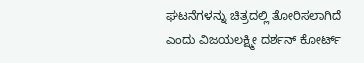ಘಟನೆಗಳನ್ನು ಚಿತ್ರದಲ್ಲಿ ತೋರಿಸಲಾಗಿದೆ ಎಂದು ವಿಜಯಲಕ್ಷ್ಮೀ ದರ್ಶನ್ ಕೋರ್ಟ್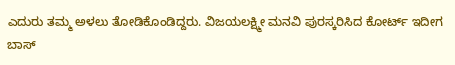ಎದುರು ತಮ್ಮ ಅಳಲು ತೋಡಿಕೊಂಡಿದ್ದರು. ವಿಜಯಲಕ್ಷ್ಮೀ ಮನವಿ ಪುರಸ್ಕರಿಸಿದ ಕೋರ್ಟ್ ಇದೀಗ ಬಾಸ್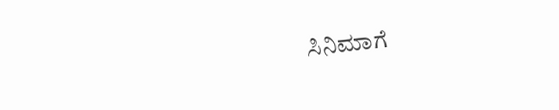ಸಿನಿಮಾಗೆ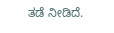ತಡೆ ನೀಡಿದೆ.